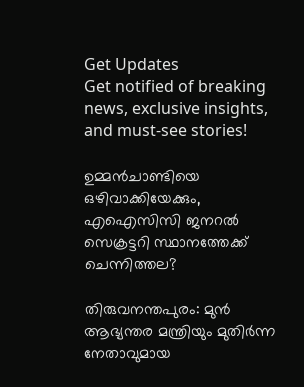Get Updates
Get notified of breaking news, exclusive insights, and must-see stories!

ഉമ്മന്‍ചാണ്ടിയെ ഒഴിവാക്കിയേക്കും, എഐസിസി ജനറല്‍ സെക്രട്ടറി സ്ഥാനത്തേക്ക് ചെന്നിത്തല?

തിരുവനന്തപുരം: മുന്‍ ആഭ്യന്തര മന്ത്രിയും മുതിര്‍ന്ന നേതാവുമായ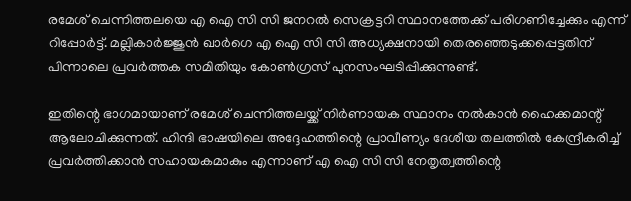രമേശ് ചെന്നിത്തലയെ എ ഐ സി സി ജനറല്‍ സെക്രട്ടറി സ്ഥാനത്തേക്ക് പരിഗണിച്ചേക്കും എന്ന് റിപ്പോര്‍ട്ട്. മല്ലികാര്‍ജ്ജുന്‍ ഖാര്‍ഗെ എ ഐ സി സി അധ്യക്ഷനായി തെരഞ്ഞെടുക്കപ്പെട്ടതിന് പിന്നാലെ പ്രവര്‍ത്തക സമിതിയും കോണ്‍ഗ്രസ് പുനസംഘടിപ്പിക്കുന്നുണ്ട്.

ഇതിന്റെ ഭാഗമായാണ് രമേശ് ചെന്നിത്തലയ്ക്ക് നിര്‍ണായക സ്ഥാനം നല്‍കാന്‍ ഹൈക്കമാന്റ് ആലോചിക്കുന്നത്. ഹിന്ദി ഭാഷയിലെ അദ്ദേഹത്തിന്റെ പ്രാവീണ്യം ദേശീയ തലത്തില്‍ കേന്ദ്രീകരിച്ച് പ്രവര്‍ത്തിക്കാന്‍ സഹായകമാകും എന്നാണ് എ ഐ സി സി നേതൃത്വത്തിന്റെ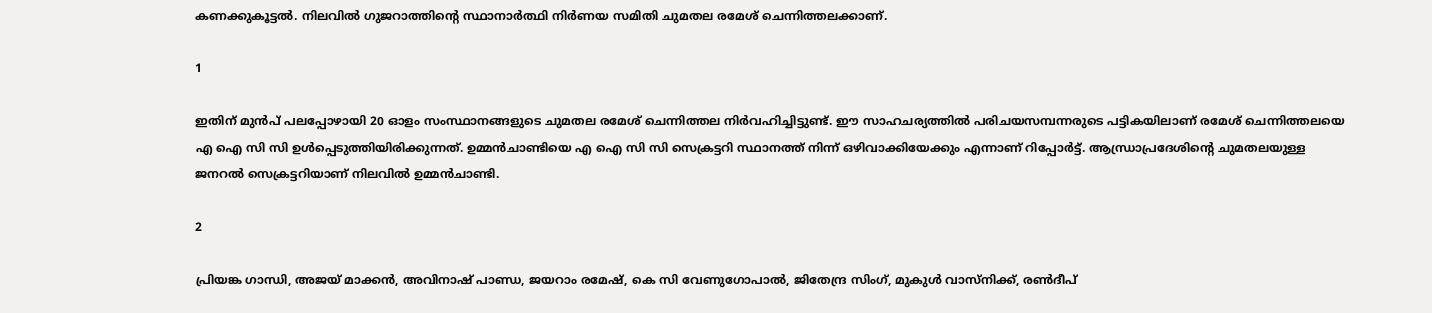കണക്കുകൂട്ടല്‍. നിലവില്‍ ഗുജറാത്തിന്റെ സ്ഥാനാര്‍ത്ഥി നിര്‍ണയ സമിതി ചുമതല രമേശ് ചെന്നിത്തലക്കാണ്.

1

ഇതിന് മുന്‍പ് പലപ്പോഴായി 20 ഓളം സംസ്ഥാനങ്ങളുടെ ചുമതല രമേശ് ചെന്നിത്തല നിര്‍വഹിച്ചിട്ടുണ്ട്. ഈ സാഹചര്യത്തില്‍ പരിചയസമ്പന്നരുടെ പട്ടികയിലാണ് രമേശ് ചെന്നിത്തലയെ എ ഐ സി സി ഉള്‍പ്പെടുത്തിയിരിക്കുന്നത്. ഉമ്മന്‍ചാണ്ടിയെ എ ഐ സി സി സെക്രട്ടറി സ്ഥാനത്ത് നിന്ന് ഒഴിവാക്കിയേക്കും എന്നാണ് റിപ്പോര്‍ട്ട്. ആന്ധ്രാപ്രദേശിന്റെ ചുമതലയുള്ള ജനറല്‍ സെക്രട്ടറിയാണ് നിലവില്‍ ഉമ്മന്‍ചാണ്ടി.

2

പ്രിയങ്ക ഗാന്ധി, അജയ് മാക്കന്‍, അവിനാഷ് പാണ്ഡ, ജയറാം രമേഷ്, കെ സി വേണുഗോപാല്‍, ജിതേന്ദ്ര സിംഗ്, മുകുള്‍ വാസ്‌നിക്ക്, രണ്‍ദീപ്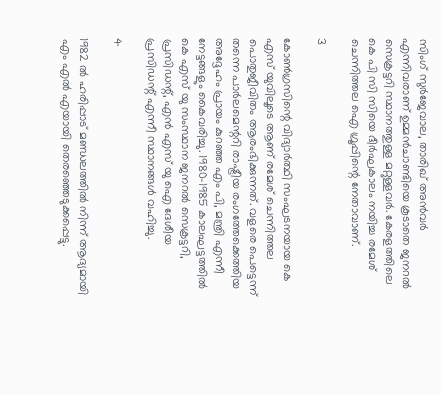സിംഗ് സുര്‍ജേവാല, താരിഖ് അന്‍വര്‍ എന്നിവരാണ് ഉമ്മന്‍ചാണ്ടിയെ കൂടാതെ ജനറല്‍ സെക്രട്ടറി സ്ഥാനത്തുള്ള മറ്റുള്ളവര്‍. കേരളത്തിലെ കെ പി സി സിയെ ദീര്‍ഘകാലം നയിച്ച രമേശ് ചെന്നിത്തല ഐ ഗ്രൂപ്പിന്റെ നേതാവാണ്.

3

കോണ്‍ഗ്രസിന്റെ വിദ്യാര്‍ത്ഥി സംഘടനയായ കെ എസ് യുവിലൂടെ ആണ് രമേശ് ചെന്നിത്തല പൊതുജീവിതം ആരംഭിക്കുന്നത്. വളരെ പെട്ടെന്ന് തന്നെ പാര്‍ലമെന്ററി രാഷ്ട്രീയ രംഗത്തേക്കെത്തിയ അദ്ദേഹം പ്രായം കുറഞ്ഞ എം പി, മന്ത്രി എന്നീ നേട്ടങ്ങളും കൈവരിച്ചു. 1980-1985 കാലഘട്ടത്തില്‍ കെ എസ് യു സംസ്ഥാന ജനറല്‍ സെക്രട്ടറി, പ്രസിഡന്റ്, എന്‍ എസ് യു ഐ ദേശീയ പ്രസിഡന്റ് എന്നീ സ്ഥാനങ്ങള്‍ വഹിച്ചു.

4

1982 ല്‍ ഹരിപ്പാട് മണ്ഡലത്തില്‍ നിന്ന് ആദ്യമായി എം എല്‍ എയായി തെരഞ്ഞെടുക്കപ്പെട്ടു.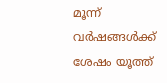മൂന്ന് വര്‍ഷങ്ങള്‍ക്ക് ശേഷം യൂത്ത്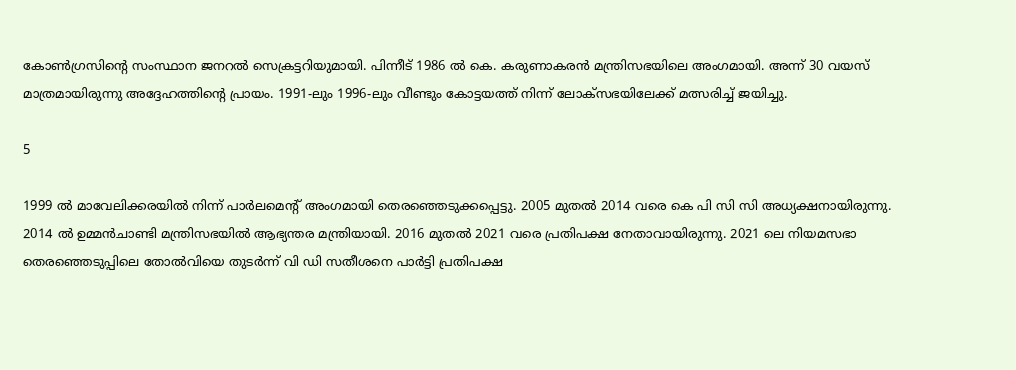കോണ്‍ഗ്രസിന്റെ സംസ്ഥാന ജനറല്‍ സെക്രട്ടറിയുമായി. പിന്നീട് 1986 ല്‍ കെ. കരുണാകരന്‍ മന്ത്രിസഭയിലെ അംഗമായി. അന്ന് 30 വയസ് മാത്രമായിരുന്നു അദ്ദേഹത്തിന്റെ പ്രായം. 1991-ലും 1996-ലും വീണ്ടും കോട്ടയത്ത് നിന്ന് ലോക്‌സഭയിലേക്ക് മത്സരിച്ച് ജയിച്ചു.

5

1999 ല്‍ മാവേലിക്കരയില്‍ നിന്ന് പാര്‍ലമെന്റ് അംഗമായി തെരഞ്ഞെടുക്കപ്പെട്ടു. 2005 മുതല്‍ 2014 വരെ കെ പി സി സി അധ്യക്ഷനായിരുന്നു. 2014 ല്‍ ഉമ്മന്‍ചാണ്ടി മന്ത്രിസഭയില്‍ ആഭ്യന്തര മന്ത്രിയായി. 2016 മുതല്‍ 2021 വരെ പ്രതിപക്ഷ നേതാവായിരുന്നു. 2021 ലെ നിയമസഭാ തെരഞ്ഞെടുപ്പിലെ തോല്‍വിയെ തുടര്‍ന്ന് വി ഡി സതീശനെ പാര്‍ട്ടി പ്രതിപക്ഷ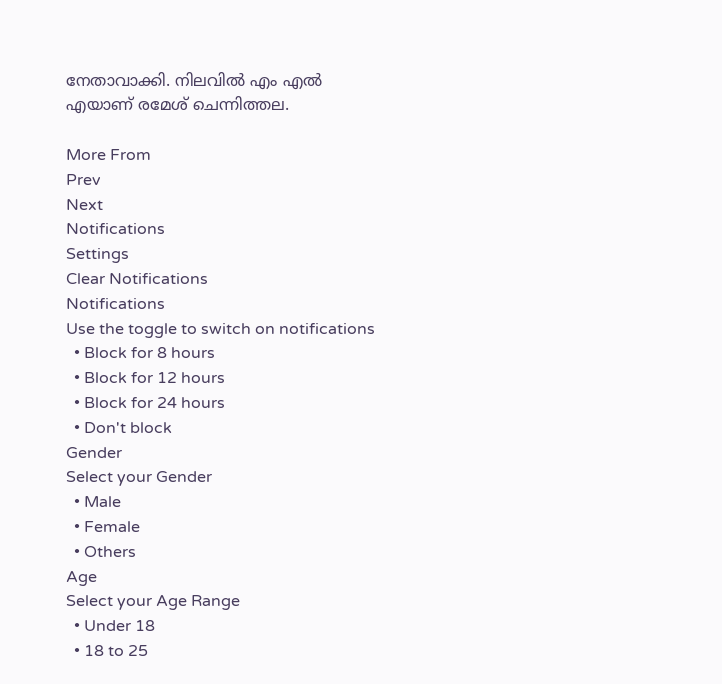നേതാവാക്കി. നിലവില്‍ എം എല്‍ എയാണ് രമേശ് ചെന്നിത്തല.

More From
Prev
Next
Notifications
Settings
Clear Notifications
Notifications
Use the toggle to switch on notifications
  • Block for 8 hours
  • Block for 12 hours
  • Block for 24 hours
  • Don't block
Gender
Select your Gender
  • Male
  • Female
  • Others
Age
Select your Age Range
  • Under 18
  • 18 to 25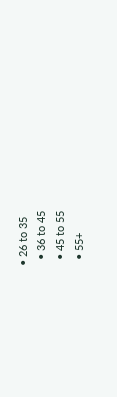• 26 to 35
  • 36 to 45
  • 45 to 55
  • 55+